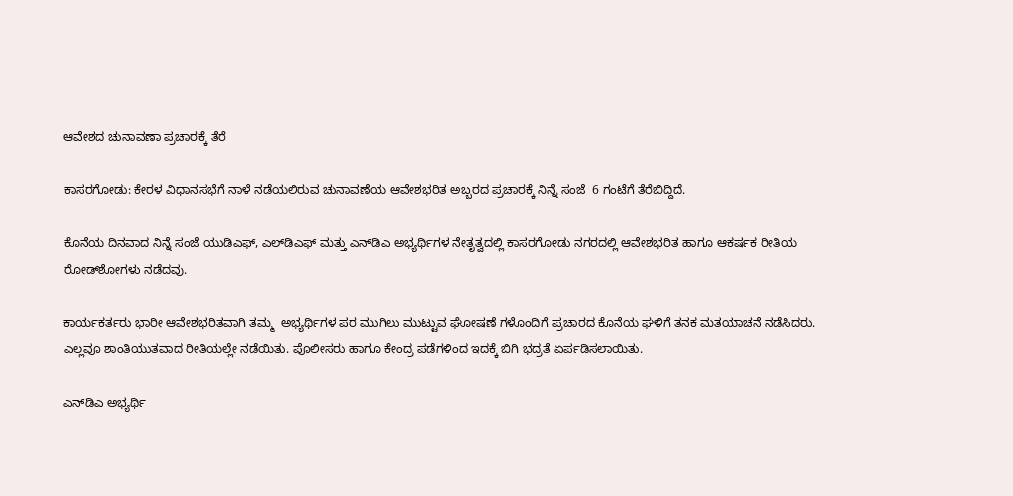ಆವೇಶದ ಚುನಾವಣಾ ಪ್ರಚಾರಕ್ಕೆ ತೆರೆ

ಕಾಸರಗೋಡು: ಕೇರಳ ವಿಧಾನಸಭೆಗೆ ನಾಳೆ ನಡೆಯಲಿರುವ ಚುನಾವಣೆಯ ಆವೇಶಭರಿತ ಅಬ್ಬರದ ಪ್ರಚಾರಕ್ಕೆ ನಿನ್ನೆ ಸಂಜೆ  6 ಗಂಟೆಗೆ ತೆರೆಬಿದ್ದಿದೆ.

ಕೊನೆಯ ದಿನವಾದ ನಿನ್ನೆ ಸಂಜೆ ಯುಡಿಎಫ್, ಎಲ್‌ಡಿಎಫ್ ಮತ್ತು ಎನ್‌ಡಿಎ ಅಭ್ಯರ್ಥಿಗಳ ನೇತೃತ್ವದಲ್ಲಿ ಕಾಸರಗೋಡು ನಗರದಲ್ಲಿ ಆವೇಶಭರಿತ ಹಾಗೂ ಆಕರ್ಷಕ ರೀತಿಯ ರೋಡ್‌ಶೋಗಳು ನಡೆದವು.

ಕಾರ್ಯಕರ್ತರು ಭಾರೀ ಆವೇಶಭರಿತವಾಗಿ ತಮ್ಮ  ಅಭ್ಯರ್ಥಿಗಳ ಪರ ಮುಗಿಲು ಮುಟ್ಟುವ ಘೋಷಣೆ ಗಳೊಂದಿಗೆ ಪ್ರಚಾರದ ಕೊನೆಯ ಘಳಿಗೆ ತನಕ ಮತಯಾಚನೆ ನಡೆಸಿದರು. ಎಲ್ಲವೂ ಶಾಂತಿಯುತವಾದ ರೀತಿಯಲ್ಲೇ ನಡೆಯಿತು. ಪೊಲೀಸರು ಹಾಗೂ ಕೇಂದ್ರ ಪಡೆಗಳಿಂದ ಇದಕ್ಕೆ ಬಿಗಿ ಭದ್ರತೆ ಏರ್ಪಡಿಸಲಾಯಿತು.

ಎನ್‌ಡಿಎ ಅಭ್ಯರ್ಥಿ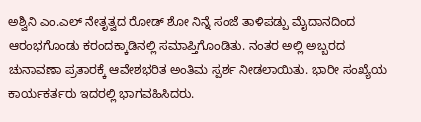ಅಶ್ವಿನಿ ಎಂ.ಎಲ್ ನೇತೃತ್ವದ ರೋಡ್ ಶೋ ನಿನ್ನೆ ಸಂಜೆ ತಾಳಿಪಡ್ಪು ಮೈದಾನದಿಂದ ಆರಂಭಗೊಂಡು ಕರಂದಕ್ಕಾಡಿನಲ್ಲಿ ಸಮಾಪ್ತಿಗೊಂಡಿತು. ನಂತರ ಅಲ್ಲಿ ಅಬ್ಬರದ ಚುನಾವಣಾ ಪ್ರತಾರಕ್ಕೆ ಆವೇಶಭರಿತ ಅಂತಿಮ ಸ್ಪರ್ಶ ನೀಡಲಾಯಿತು. ಭಾರೀ ಸಂಖ್ಯೆಯ ಕಾರ್ಯಕರ್ತರು ಇದರಲ್ಲಿ ಭಾಗವಹಿಸಿದರು.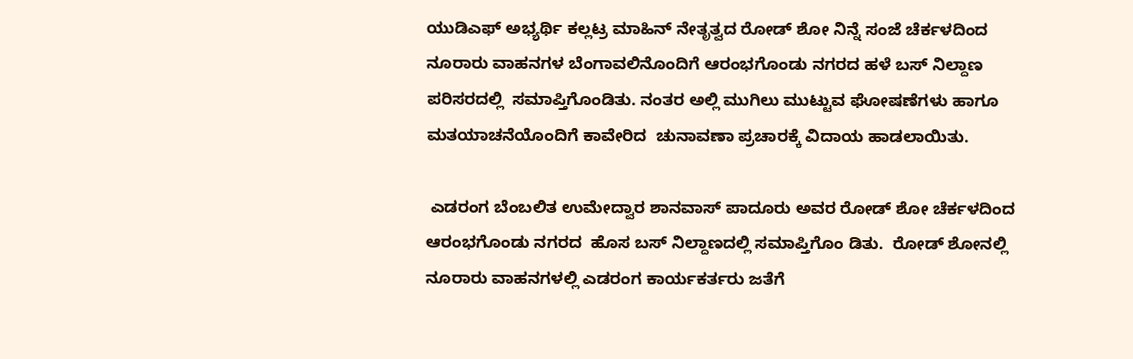ಯುಡಿಎಫ್ ಅಭ್ಯರ್ಥಿ ಕಲ್ಲಟ್ರ ಮಾಹಿನ್ ನೇತೃತ್ವದ ರೋಡ್ ಶೋ ನಿನ್ನೆ ಸಂಜೆ ಚೆರ್ಕಳದಿಂದ ನೂರಾರು ವಾಹನಗಳ ಬೆಂಗಾವಲಿನೊಂದಿಗೆ ಆರಂಭಗೊಂಡು ನಗರದ ಹಳೆ ಬಸ್ ನಿಲ್ದಾಣ ಪರಿಸರದಲ್ಲಿ  ಸಮಾಪ್ತಿಗೊಂಡಿತು. ನಂತರ ಅಲ್ಲಿ ಮುಗಿಲು ಮುಟ್ಟುವ ಘೋಷಣೆಗಳು ಹಾಗೂ ಮತಯಾಚನೆಯೊಂದಿಗೆ ಕಾವೇರಿದ  ಚುನಾವಣಾ ಪ್ರಚಾರಕ್ಕೆ ವಿದಾಯ ಹಾಡಲಾಯಿತು.

 ಎಡರಂಗ ಬೆಂಬಲಿತ ಉಮೇದ್ವಾರ ಶಾನವಾಸ್ ಪಾದೂರು ಅವರ ರೋಡ್ ಶೋ ಚೆರ್ಕಳದಿಂದ ಆರಂಭಗೊಂಡು ನಗರದ  ಹೊಸ ಬಸ್ ನಿಲ್ದಾಣದಲ್ಲಿ ಸಮಾಪ್ತಿಗೊಂ ಡಿತು.  ರೋಡ್ ಶೋನಲ್ಲಿ ನೂರಾರು ವಾಹನಗಳಲ್ಲಿ ಎಡರಂಗ ಕಾರ್ಯಕರ್ತರು ಜತೆಗೆ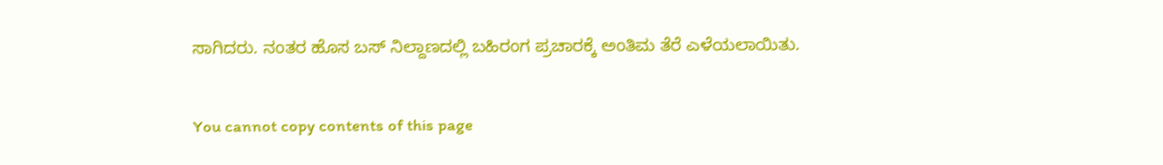ಸಾಗಿದರು. ನಂತರ ಹೊಸ ಬಸ್ ನಿಲ್ದಾಣದಲ್ಲಿ ಬಹಿರಂಗ ಪ್ರಚಾರಕ್ಕೆ ಅಂತಿಮ ತೆರೆ ಎಳೆಯಲಾಯಿತು.

You cannot copy contents of this page